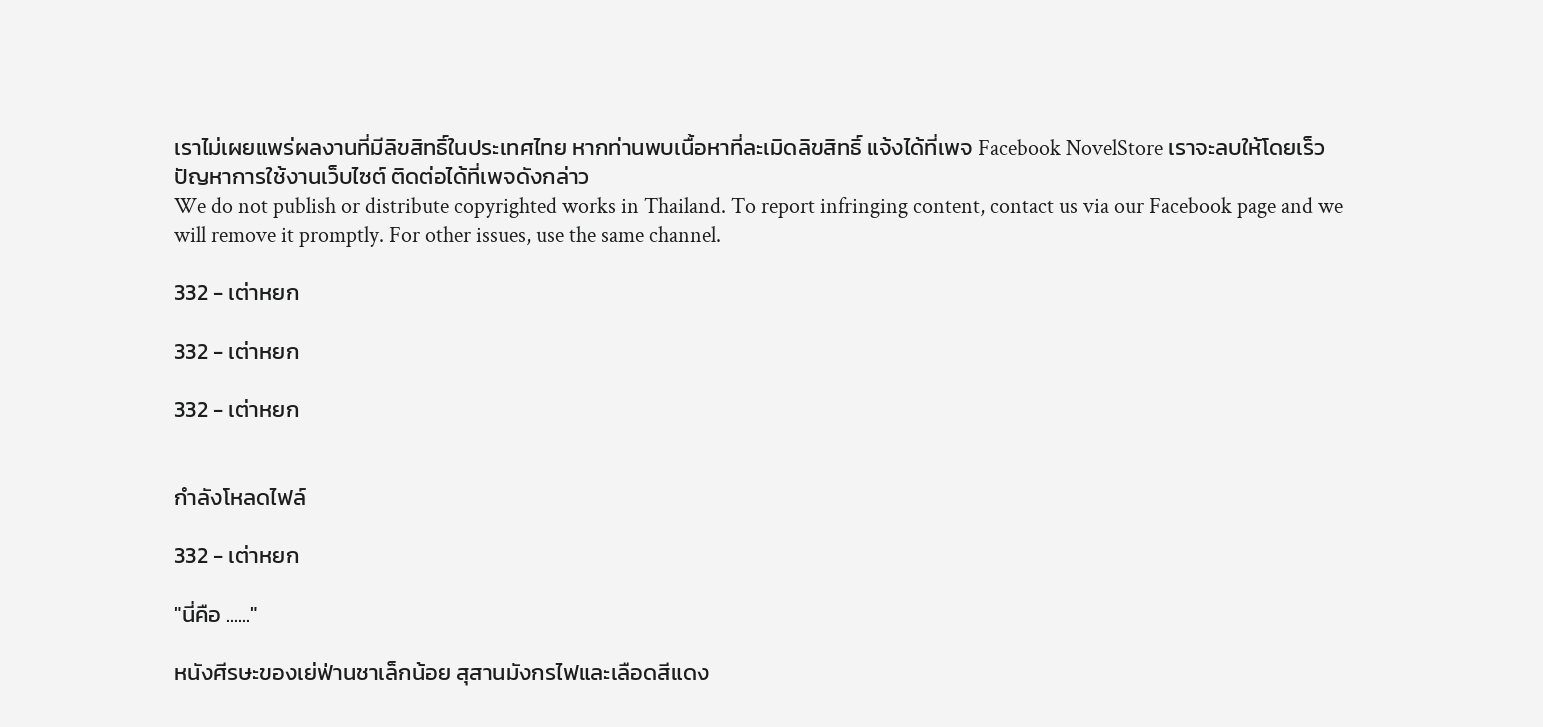เราไม่เผยแพร่ผลงานที่มีลิขสิทธิ์ในประเทศไทย หากท่านพบเนื้อหาที่ละเมิดลิขสิทธิ์ แจ้งได้ที่เพจ Facebook NovelStore เราจะลบให้โดยเร็ว
ปัญหาการใช้งานเว็บไซต์ ติดต่อได้ที่เพจดังกล่าว
We do not publish or distribute copyrighted works in Thailand. To report infringing content, contact us via our Facebook page and we will remove it promptly. For other issues, use the same channel.

332 - เต่าหยก

332 - เต่าหยก

332 - เต่าหยก


กำลังโหลดไฟล์

332 - เต่าหยก

"นี่คือ ......"

หนังศีรษะของเย่ฟ่านชาเล็กน้อย สุสานมังกรไฟและเลือดสีแดง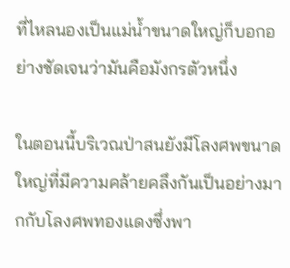ที่ไหลนองเป็นแม่น้ำขนาดใหญ่ก็บอกอย่างชัดเจนว่ามันคือมังกรตัวหนึ่ง

ในตอนนี้บริเวณป่าสนยังมีโลงศพขนาดใหญ่ที่มีความคล้ายคลึงกันเป็นอย่างมากกับโลงศพทองแดงซึ่งพา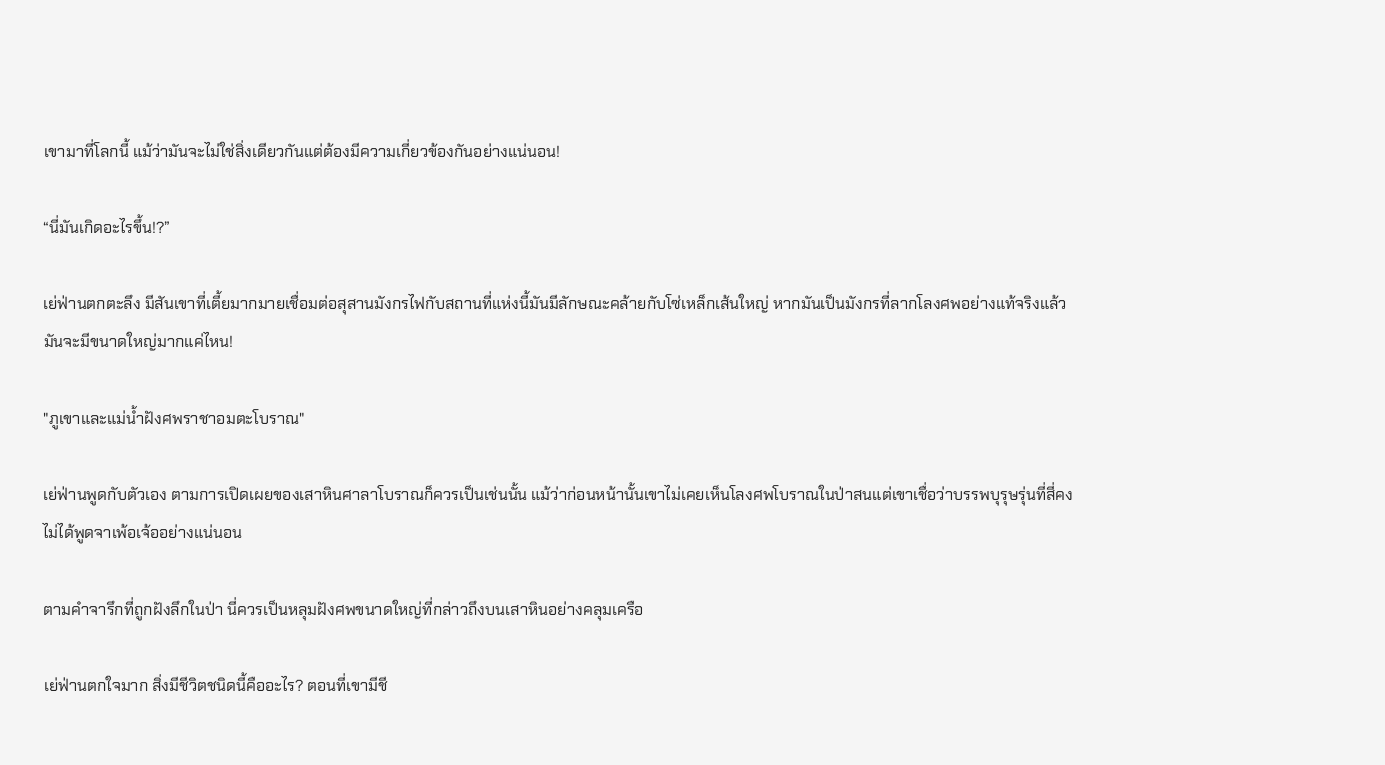เขามาที่โลกนี้ แม้ว่ามันจะไม่ใช่สิ่งเดียวกันแต่ต้องมีความเกี่ยวข้องกันอย่างแน่นอน!

“นี่มันเกิดอะไรขึ้น!?”

เย่ฟ่านตกตะลึง มีสันเขาที่เตี้ยมากมายเชื่อมต่อสุสานมังกรไฟกับสถานที่แห่งนี้มันมีลักษณะคล้ายกับโซ่เหล็กเส้นใหญ่ หากมันเป็นมังกรที่ลากโลงศพอย่างแท้จริงแล้วมันจะมีขนาดใหญ่มากแค่ไหน!

"ภูเขาและแม่น้ำฝังศพราชาอมตะโบราณ"

เย่ฟ่านพูดกับตัวเอง ตามการเปิดเผยของเสาหินศาลาโบราณก็ควรเป็นเช่นนั้น แม้ว่าก่อนหน้านั้นเขาไม่เคยเห็นโลงศพโบราณในป่าสนแต่เขาเชื่อว่าบรรพบุรุษรุ่นที่สี่คงไม่ได้พูดจาเพ้อเจ้ออย่างแน่นอน

ตามคำจารึกที่ถูกฝังลึกในป่า นี่ควรเป็นหลุมฝังศพขนาดใหญ่ที่กล่าวถึงบนเสาหินอย่างคลุมเครือ

เย่ฟ่านตกใจมาก สิ่งมีชีวิตชนิดนี้คืออะไร? ตอนที่เขามีชี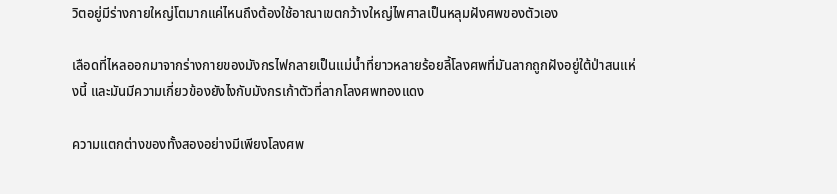วิตอยู่มีร่างกายใหญ่โตมากแค่ไหนถึงต้องใช้อาณาเขตกว้างใหญ่ไพศาลเป็นหลุมฝังศพของตัวเอง

เลือดที่ไหลออกมาจากร่างกายของมังกรไฟกลายเป็นแม่น้ำที่ยาวหลายร้อยลี้โลงศพที่มันลากถูกฝังอยู่ใต้ป่าสนแห่งนี้ และมันมีความเกี่ยวข้องยังไงกับมังกรเก้าตัวที่ลากโลงศพทองแดง

ความแตกต่างของทั้งสองอย่างมีเพียงโลงศพ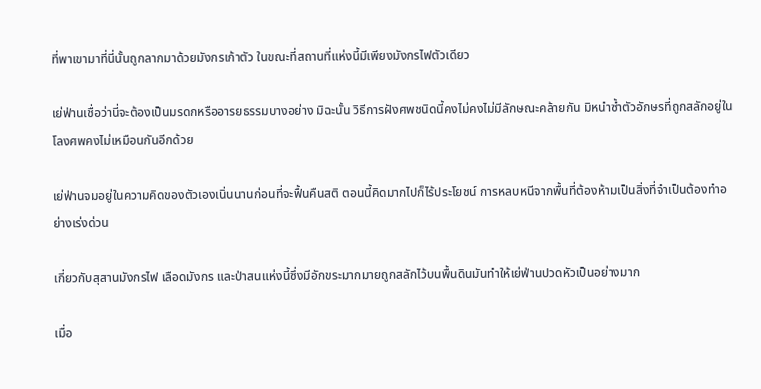ที่พาเขามาที่นี่นั้นถูกลากมาด้วยมังกรเก้าตัว ในขณะที่สถานที่แห่งนี้มีเพียงมังกรไฟตัวเดียว

เย่ฟ่านเชื่อว่านี่จะต้องเป็นมรดกหรืออารยธรรมบางอย่าง มิฉะนั้น วิธีการฝังศพชนิดนี้คงไม่คงไม่มีลักษณะคล้ายกัน มิหนำซ้ำตัวอักษรที่ถูกสลักอยู่ในโลงศพคงไม่เหมือนกันอีกด้วย

เย่ฟ่านจมอยู่ในความคิดของตัวเองเนิ่นนานก่อนที่จะฟื้นคืนสติ ตอนนี้คิดมากไปก็ไร้ประโยชน์ การหลบหนีจากพื้นที่ต้องห้ามเป็นสิ่งที่จำเป็นต้องทำอย่างเร่งด่วน

เกี่ยวกับสุสานมังกรไฟ เลือดมังกร และป่าสนแห่งนี้ซึ่งมีอักขระมากมายถูกสลักไว้บนพื้นดินมันทำให้เย่ฟ่านปวดหัวเป็นอย่างมาก

เมื่อ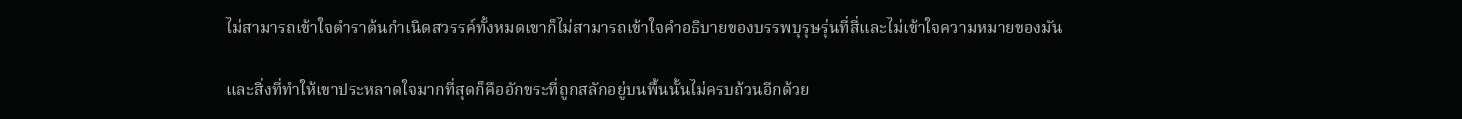ไม่สามารถเข้าใจตำราต้นกำเนิดสวรรค์ทั้งหมดเขาก็ไม่สามารถเข้าใจคำอธิบายของบรรพบุรุษรุ่นที่สี่และไม่เข้าใจความหมายของมัน

และสิ่งที่ทำให้เขาประหลาดใจมากที่สุดก็คืออักขระที่ถูกสลักอยู่บนพื้นนั้นไม่ครบถ้วนอีกด้วย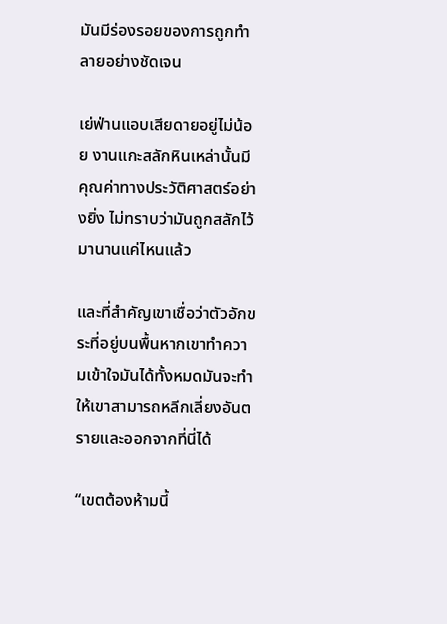มันมีร่องรอยของการถูกทำลายอย่างชัดเจน

เย่ฟ่านแอบเสียดายอยู่ไม่น้อย งานแกะสลักหินเหล่านั้นมีคุณค่าทางประวัติศาสตร์อย่างยิ่ง ไม่ทราบว่ามันถูกสลักไว้มานานแค่ไหนแล้ว

และที่สำคัญเขาเชื่อว่าตัวอักขระที่อยู่บนพื้นหากเขาทำความเข้าใจมันได้ทั้งหมดมันจะทำให้เขาสามารถหลีกเลี่ยงอันตรายและออกจากที่นี่ได้

“เขตต้องห้ามนี้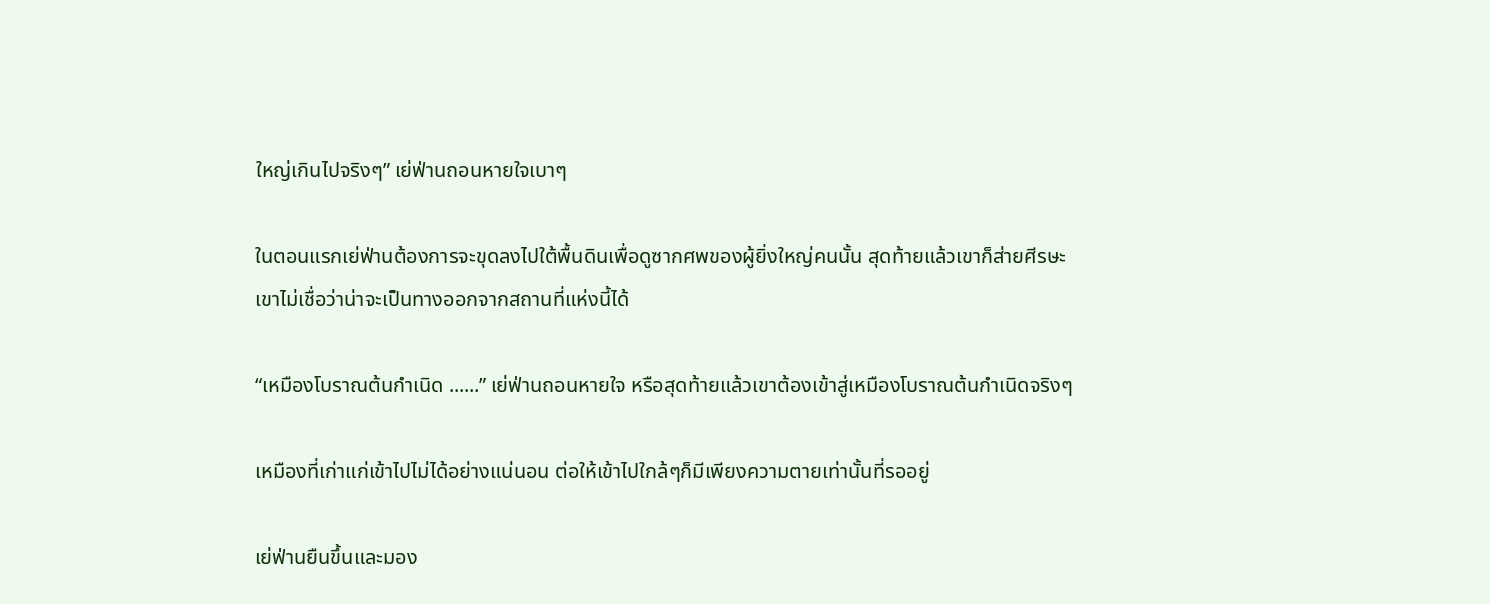ใหญ่เกินไปจริงๆ” เย่ฟ่านถอนหายใจเบาๆ

ในตอนแรกเย่ฟ่านต้องการจะขุดลงไปใต้พื้นดินเพื่อดูซากศพของผู้ยิ่งใหญ่คนนั้น สุดท้ายแล้วเขาก็ส่ายศีรษะเขาไม่เชื่อว่าน่าจะเป็นทางออกจากสถานที่แห่งนี้ได้

“เหมืองโบราณต้นกำเนิด ......” เย่ฟ่านถอนหายใจ หรือสุดท้ายแล้วเขาต้องเข้าสู่เหมืองโบราณต้นกำเนิดจริงๆ

เหมืองที่เก่าแก่เข้าไปไม่ได้อย่างแน่นอน ต่อให้เข้าไปใกล้ๆก็มีเพียงความตายเท่านั้นที่รออยู่

เย่ฟ่านยืนขึ้นและมอง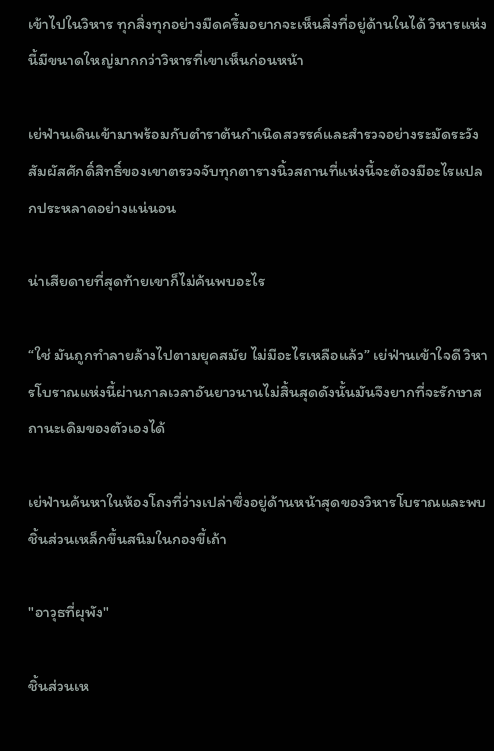เข้าไปในวิหาร ทุกสิ่งทุกอย่างมืดครึ้มอยากจะเห็นสิ่งที่อยู่ด้านในได้ วิหารแห่งนี้มีขนาดใหญ่มากกว่าวิหารที่เขาเห็นก่อนหน้า

เย่ฟ่านเดินเข้ามาพร้อมกับตำราต้นกำเนิดสวรรค์และสำรวจอย่างระมัดระวัง สัมผัสศักดิ์สิทธิ์ของเขาตรวจจับทุกตารางนิ้วสถานที่แห่งนี้จะต้องมีอะไรแปลกประหลาดอย่างแน่นอน

น่าเสียดายที่สุดท้ายเขาก็ไม่ค้นพบอะไร

“ใช่ มันถูกทำลายล้างไปตามยุคสมัย ไม่มีอะไรเหลือแล้ว” เย่ฟ่านเข้าใจดี วิหารโบราณแห่งนี้ผ่านกาลเวลาอันยาวนานไม่สิ้นสุดดังนั้นมันจึงยากที่จะรักษาสถานะเดิมของตัวเองได้

เย่ฟ่านค้นหาในห้องโถงที่ว่างเปล่าซึ่งอยู่ด้านหน้าสุดของวิหารโบราณและพบชิ้นส่วนเหล็กขึ้นสนิมในกองขี้เถ้า

"อาวุธที่ผุพัง"

ชิ้นส่วนเห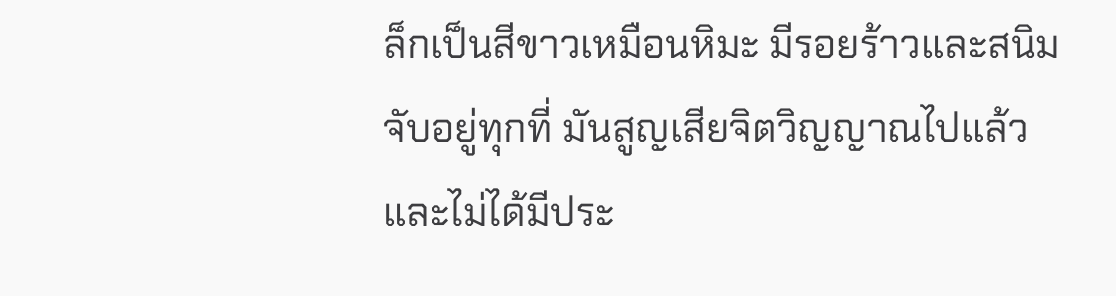ล็กเป็นสีขาวเหมือนหิมะ มีรอยร้าวและสนิมจับอยู่ทุกที่ มันสูญเสียจิตวิญญาณไปแล้วและไม่ได้มีประ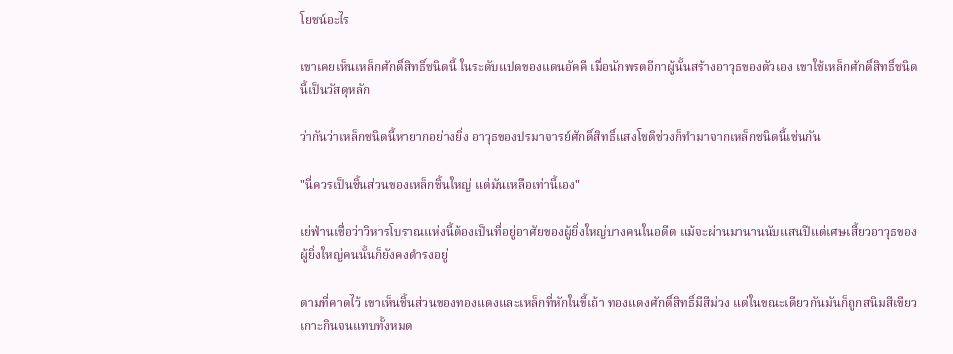โยชน์อะไร

เขาเคยเห็นเหล็กศักดิ์สิทธิ์ชนิดนี้ ในระดับแปดของแดนอัคคี เมื่อนักพรตอีกาผู้นั้นสร้างอาวุธของตัวเอง เขาใช้เหล็กศักดิ์สิทธิ์ชนิดนี้เป็นวัสดุหลัก

ว่ากันว่าเหล็กชนิดนี้หายากอย่างยิ่ง อาวุธของปรมาจารย์ศักดิ์สิทธิ์แสงโชติช่วงก็ทำมาจากเหล็กชนิดนี้เช่นกัน

"นี่ควรเป็นชิ้นส่วนของเหล็กชิ้นใหญ่ แต่มันเหลือเท่านี้เอง"

เย่ฟ่านเชื่อว่าวิหารโบราณแห่งนี้ต้องเป็นที่อยู่อาศัยของผู้ยิ่งใหญ่บางคนในอดีต แม้จะผ่านมานานนับแสนปีแต่เศษเสี้ยวอาวุธของผู้ยิ่งใหญ่คนนั้นก็ยังคงดำรงอยู่

ตามที่คาดไว้ เขาเห็นชิ้นส่วนของทองแดงและเหล็กที่หักในขี้เถ้า ทองแดงศักดิ์สิทธิ์มีสีม่วง แต่ในขณะเดียวกันมันก็ถูกสนิมสีเขียวเกาะกินจนแทบทั้งหมด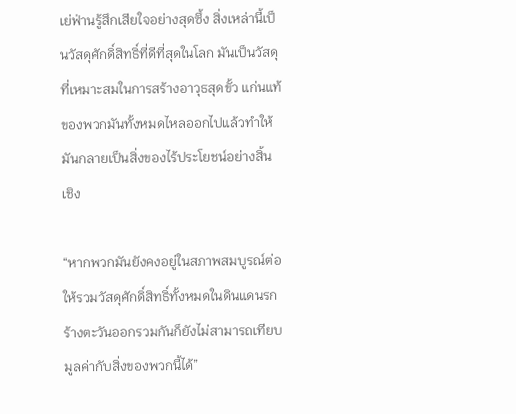เย่ฟ่านรู้สึกเสียใจอย่างสุดซึ้ง สิ่งเหล่านี้เป็นวัสดุศักดิ์สิทธิ์ที่ดีที่สุดในโลก มันเป็นวัสดุที่เหมาะสมในการสร้างอาวุธสุดขั้ว แก่นแท้ของพวกมันทั้งหมดไหลออกไปแล้วทำให้มันกลายเป็นสิ่งของไร้ประโยชน์อย่างสิ้นเชิง

“หากพวกมันยังคงอยู่ในสภาพสมบูรณ์ต่อให้รวมวัสดุศักดิ์สิทธิ์ทั้งหมดในดินแดนรกร้างตะวันออกรวมกันก็ยังไม่สามารถเทียบมูลค่ากับสิ่งของพวกนี้ได้”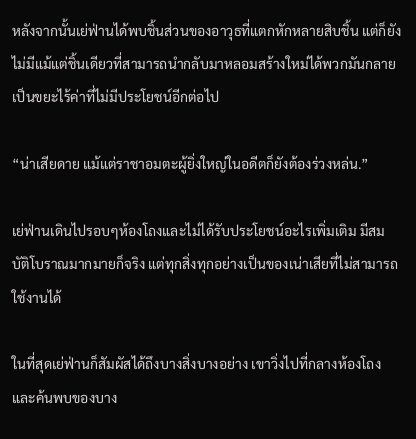หลังจากนั้นเย่ฟ่านได้พบชิ้นส่วนของอาวุธที่แตกหักหลายสิบชิ้น แต่ก็ยังไม่มีแม้แต่ชิ้นเดียวที่สามารถนำกลับมาหลอมสร้างใหม่ได้พวกมันกลายเป็นขยะไร้ค่าที่ไม่มีประโยชน์อีกต่อไป

“น่าเสียดาย แม้แต่ราชาอมตะผู้ยิ่งใหญ่ในอดีตก็ยังต้องร่วงหล่น.”

เย่ฟ่านเดินไปรอบๆห้องโถงและไม่ได้รับประโยชน์อะไรเพิ่มเติม มีสมบัติโบราณมากมายก็จริง แต่ทุกสิ่งทุกอย่างเป็นของเน่าเสียที่ไม่สามารถใช้งานได้

ในที่สุดเย่ฟ่านก็สัมผัสได้ถึงบางสิ่งบางอย่าง เขาวิ่งไปที่กลางห้องโถงและค้นพบของบาง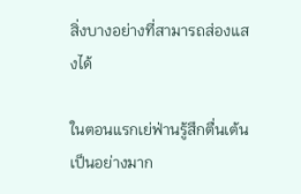สิ่งบางอย่างที่สามารถส่องแสงได้

ในตอนแรกเย่ฟ่านรู้สึกตื่นเต้นเป็นอย่างมาก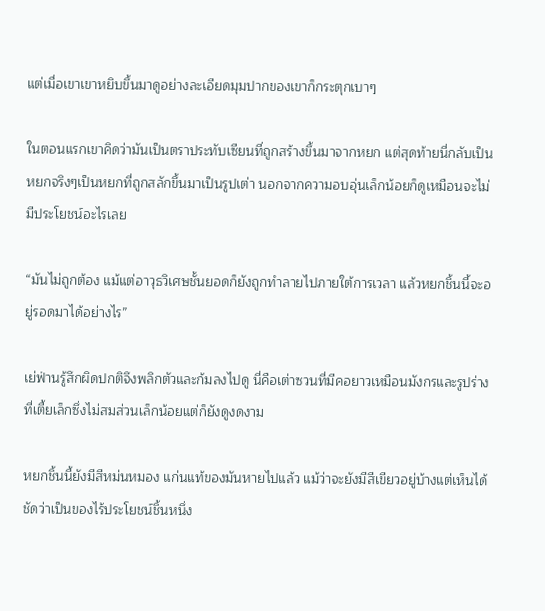แต่เมื่อเขาเขาหยิบขึ้นมาดูอย่างละเอียดมุมปากของเขาก็กระตุกเบาๆ

ในตอนแรกเขาคิดว่ามันเป็นตราประทับเซียนที่ถูกสร้างขึ้นมาจากหยก แต่สุดท้ายนี่กลับเป็นหยกจริงๆเป็นหยกที่ถูกสลักขึ้นมาเป็นรูปเต่า นอกจากความอบอุ่นเล็กน้อยก็ดูเหมือนจะไม่มีประโยชน์อะไรเลย

“มันไม่ถูกต้อง แม้แต่อาวุธวิเศษชั้นยอดก็ยังถูกทำลายไปภายใต้การเวลา แล้วหยกชิ้นนี้จะอยู่รอดมาได้อย่างไร”

เย่ฟ่านรู้สึกผิดปกติจึงพลิกตัวและก้มลงไปดู นี่คือเต่าซวนที่มีคอยาวเหมือนมังกรและรูปร่างที่เตี้ยเล็กซึ่งไม่สมส่วนเล็กน้อยแต่ก็ยังดูงดงาม

หยกชิ้นนี้ยังมีสีหม่นหมอง แก่นแท้ของมันหายไปแล้ว แม้ว่าจะยังมีสีเขียวอยู่บ้างแต่เห็นได้ชัดว่าเป็นของไร้ประโยชน์ชิ้นหนึ่ง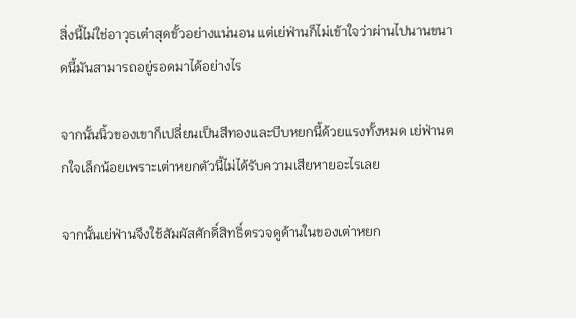สิ่งนี้ไม่ใช่อาวุธเต๋าสุดขั้วอย่างแน่นอน แต่เย่ฟ่านก็ไม่เข้าใจว่าผ่านไปนานขนาดนี้มันสามารถอยู่รอดมาได้อย่างไร

จากนั้นนิ้วของเขาก็เปลี่ยนเป็นสีทองและบีบหยกนี้ด้วยแรงทั้งหมด เย่ฟ่านตกใจเล็กน้อยเพราะเต่าหยกตัวนี้ไม่ได้รับความเสียหายอะไรเลย

จากนั้นเย่ฟ่านจึงใช้สัมผัสศักดิ์สิทธิ์ตรวจดูด้านในของเต่าหยก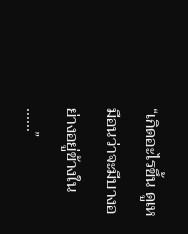“เกิดอะไรขึ้น ดูเหมือนว่าจะมีบางอย่างอยู่ข้างใน ......”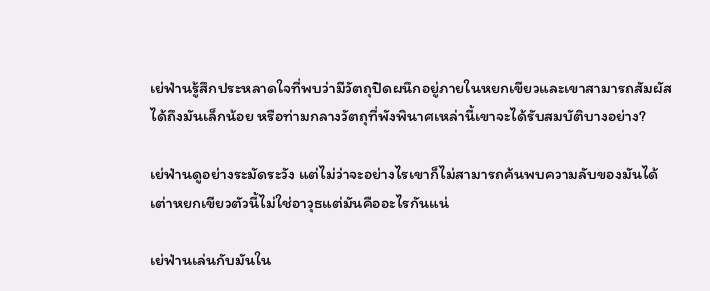เย่ฟ่านรู้สึกประหลาดใจที่พบว่ามีวัตถุปิดผนึกอยู่ภายในหยกเขียวและเขาสามารถสัมผัสได้ถึงมันเล็กน้อย หรือท่ามกลางวัตถุที่พังพินาศเหล่านี้เขาจะได้รับสมบัติบางอย่าง?

เย่ฟ่านดูอย่างระมัดระวัง แต่ไม่ว่าจะอย่างไรเขาก็ไม่สามารถค้นพบความลับของมันได้ เต่าหยกเขียวตัวนี้ไม่ใช่อาวุธแต่มันคืออะไรกันแน่

เย่ฟ่านเล่นกับมันใน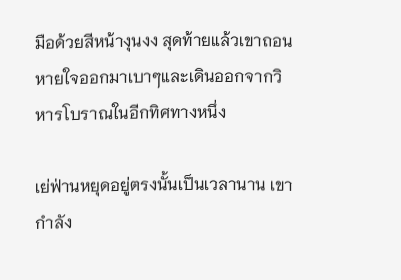มือด้วยสีหน้างุนงง สุดท้ายแล้วเขาถอนหายใจออกมาเบาๆและเดินออกจากวิหารโบราณในอีกทิศทางหนึ่ง

เย่ฟ่านหยุดอยู่ตรงนั้นเป็นเวลานาน เขากำลัง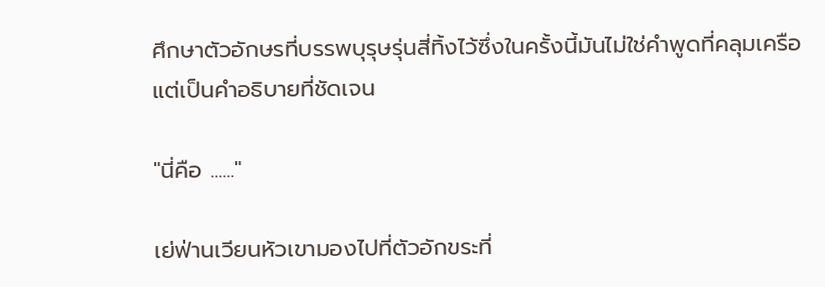ศึกษาตัวอักษรที่บรรพบุรุษรุ่นสี่ทิ้งไว้ซึ่งในครั้งนี้มันไม่ใช่คำพูดที่คลุมเครือแต่เป็นคำอธิบายที่ชัดเจน

"นี่คือ ......"

เย่ฟ่านเวียนหัวเขามองไปที่ตัวอักขระที่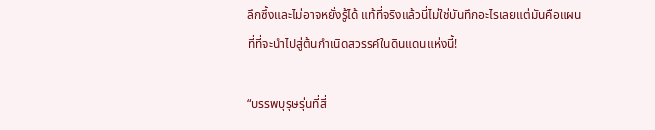ลึกซึ้งและไม่อาจหยั่งรู้ได้ แท้ที่จริงแล้วนี่ไม่ใช่บันทึกอะไรเลยแต่มันคือแผนที่ที่จะนำไปสู่ต้นกำเนิดสวรรค์ในดินแดนแห่งนี้!

“บรรพบุรุษรุ่นที่สี่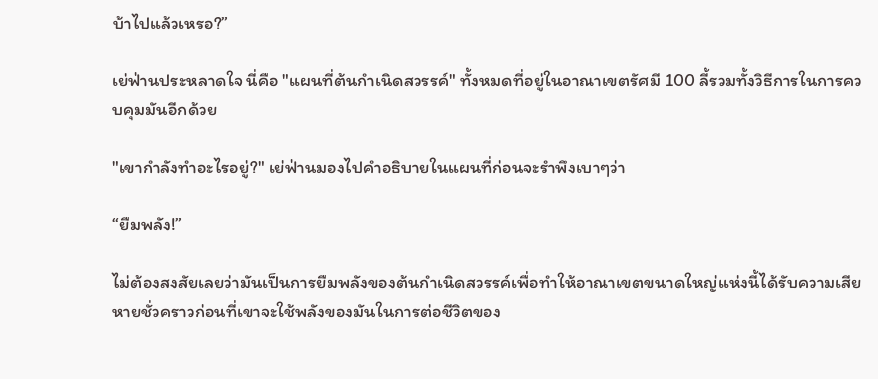บ้าไปแล้วเหรอ?”

เย่ฟ่านประหลาดใจ นี่คือ "แผนที่ต้นกำเนิดสวรรค์" ทั้งหมดที่อยู่ในอาณาเขตรัศมี 100 ลี้รวมทั้งวิธีการในการควบคุมมันอีกด้วย

"เขากำลังทำอะไรอยู่?" เย่ฟ่านมองไปคำอธิบายในแผนที่ก่อนจะรำพึงเบาๆว่า

“ยืมพลัง!”

ไม่ต้องสงสัยเลยว่ามันเป็นการยืมพลังของต้นกำเนิดสวรรค์เพื่อทำให้อาณาเขตขนาดใหญ่แห่งนี้ได้รับความเสียหายชั่วคราวก่อนที่เขาจะใช้พลังของมันในการต่อชีวิตของ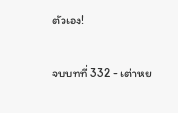ตัวเอง!

จบบทที่ 332 - เต่าหย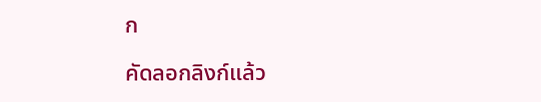ก

คัดลอกลิงก์แล้ว